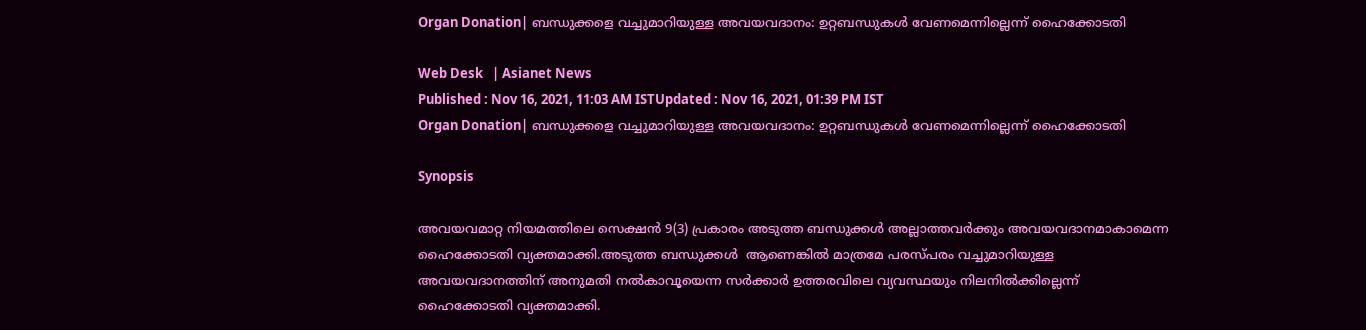Organ Donation| ബന്ധുക്കളെ വച്ചുമാറിയുള്ള അവയവദാനം: ഉറ്റബന്ധുകൾ വേണമെന്നില്ലെന്ന് ഹൈക്കോടതി

Web Desk   | Asianet News
Published : Nov 16, 2021, 11:03 AM ISTUpdated : Nov 16, 2021, 01:39 PM IST
Organ Donation| ബന്ധുക്കളെ വച്ചുമാറിയുള്ള അവയവദാനം: ഉറ്റബന്ധുകൾ വേണമെന്നില്ലെന്ന് ഹൈക്കോടതി

Synopsis

അവയവമാറ്റ നിയമത്തിലെ സെക്ഷൻ 9(3) പ്രകാരം അടുത്ത ബന്ധുക്കൾ അല്ലാത്തവർക്കും അവയവദാനമാകാമെന്ന ഹൈക്കോടതി വ്യക്തമാക്കി.അടുത്ത ബന്ധുക്കൾ  ആണെങ്കിൽ മാത്രമേ പരസ്പരം വച്ചുമാറിയുള്ള അവയവദാനത്തിന് അനുമതി നൽകാവൂയെന്ന സർക്കാർ ഉത്തരവിലെ വ്യവസ്ഥയും നിലനിൽക്കില്ലെന്ന് ഹൈക്കോടതി വ്യക്തമാക്കി.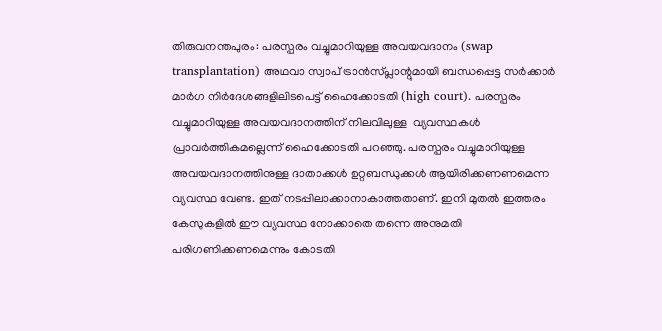തിരുവനന്തപുരം: പരസ്പരം വച്ചുമാറിയുള്ള അവയവദാനം (swap transplantation) അഥവാ സ്വാപ് ട്രാൻസ്പ്ലാന്റുമായി ബന്ധപ്പെട്ട സർക്കാർ മാർഗ നിർദേശങ്ങളിലിടപെട്ട് ഹൈക്കോടതി (high court). പരസ്പരം വച്ചുമാറിയുള്ള അവയവദാനത്തിന് നിലവിലുള്ള  വ്യവസ്ഥകൾ പ്രാവർത്തികമല്ലെന്ന് ഹൈക്കോടതി പറഞ്ഞു. പരസ്പരം വച്ചുമാറിയുള്ള അവയവദാനത്തിനുള്ള ദാതാക്കൾ ഉറ്റബന്ധുക്കൾ ആയിരിക്കണണമെന്ന വ്യവസ്ഥ വേണ്ട. ഇത് നടപ്പിലാക്കാനാകാത്തതാണ്. ഇനി മുതൽ ഇത്തരം കേസുകളിൽ ഈ വ്യവസ്ഥ നോക്കാതെ തന്നെ അനുമതി പരിഗണിക്കണമെന്നും കോടതി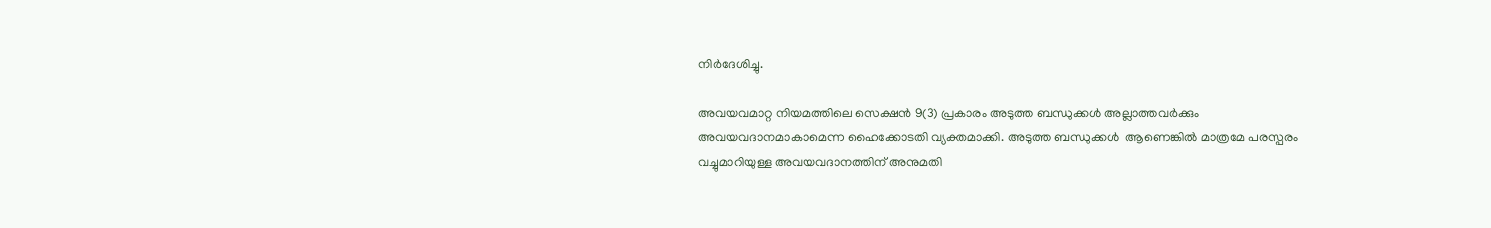നിർദേശിച്ചു.

അവയവമാറ്റ നിയമത്തിലെ സെക്ഷൻ 9(3) പ്രകാരം അടുത്ത ബന്ധുക്കൾ അല്ലാത്തവർക്കും അവയവദാനമാകാമെന്ന ഹൈക്കോടതി വ്യക്തമാക്കി. അടുത്ത ബന്ധുക്കൾ  ആണെങ്കിൽ മാത്രമേ പരസ്പരം വച്ചുമാറിയുള്ള അവയവദാനത്തിന് അനുമതി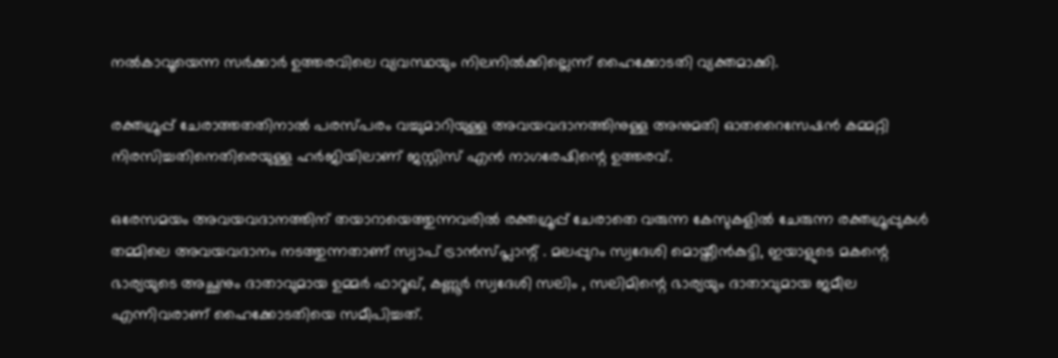നൽകാവൂയെന്ന സർക്കാർ ഉത്തരവിലെ വ്യവസ്ഥയും നിലനിൽക്കില്ലെന്ന് ഹൈക്കോടതി വ്യക്തമാക്കി.

രക്തഗ്രൂപ്പ് ചേരാത്തതതിനാൽ പരസ്പരം വച്ചുമാറിയുള്ള അവയവദാനത്തിനുള്ള അനുമതി ഓതറൈസേഷൻ കമ്മറ്റി നിരസിച്ചതിനെതിരെയുള്ള ഹർജിയിലാണ് ജസ്റ്റിസ് എൻ നാഗരേഷിന്റെ ഉത്തരവ്.

ഒരേസമയം അവയവദാനത്തിന് തയാറായെത്തുന്നവരിൽ രക്തഗ്രൂപ്പ് ചേരാതെ വരുന്ന കേസുകളിൽ ചേരുന്ന രക്തഗ്രൂപ്പുകൾ തമ്മിലെ അവയവദാനം നടത്തുന്നതാണ് സ്വാപ് ട്രാൻസ്പ്ലാന്റ് . മലപ്പുറം സ്വദേശി മൊയ്തീൻകുട്ടി, ഇയാളുടെ മകന്റെ ഭാര്യയുടെ അച്ഛനും ദാതാവുമായ ഉമ്മർ ഫാറൂഖ്, കണ്ണൂർ സ്വദേശി സലിം , സലിമിന്റെ ഭാര്യയും ദാതാവുമായ ജമീല എന്നിവരാണ് ഹൈക്കോടതിയെ സമീപിച്ചത്.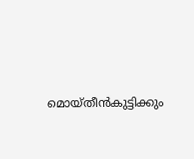മൊയ്തീൻകുട്ടിക്കും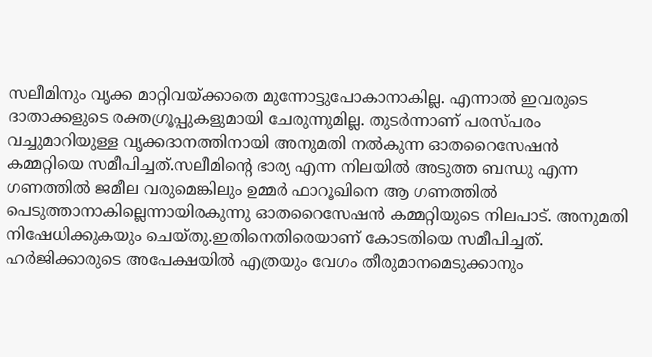സലീമിനും വൃക്ക മാറ്റിവയ്ക്കാതെ മുന്നോട്ടുപോകാനാകില്ല. എന്നാൽ ഇവരുടെ ദാതാക്കളുടെ രക്തഗ്രൂപ്പുകളുമായി ചേരുന്നുമില്ല. തുടർന്നാണ് പരസ്പരം വച്ചുമാറിയുള്ള വൃക്കദാനത്തിനായി അനുമതി നൽകുന്ന ഓതറൈസേഷൻ കമ്മറ്റിയെ സമീപിച്ചത്.സ‌ലീമിന്റെ ഭാര്യ എന്ന നിലയിൽ അടുത്ത ബന്ധു എന്ന ഗണത്തിൽ ജമീല വരുമെങ്കിലും ഉമ്മർ ഫാറൂഖിനെ ആ ഗണത്തിൽ പെടുത്താനാകില്ലെന്നായിരകുന്നു ഓതറൈസേഷൻ കമ്മറ്റിയുടെ നിലപാട്. അനുമതി നിഷേധിക്കുകയും ചെയ്തു.ഇതിനെതിരെയാണ് കോടതിയെ സമീപിച്ചത്. ഹർജിക്കാരുടെ അപേക്ഷയിൽ എത്രയും വേഗം തീരുമാനമെടുക്കാനും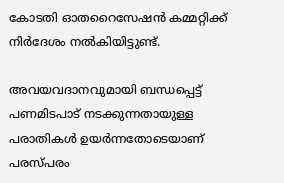കോടതി ഓതറൈസേഷൻ കമ്മറ്റിക്ക് നിർദേശം നൽകിയിട്ടുണ്ട്.

അവയവദാനവുമായി ബന്ധപ്പെട്ട് പണമിടപാട് നടക്കുന്നതായുള്ള പരാതികൾ ഉയർന്നതോടെയാണ് പരസ്പരം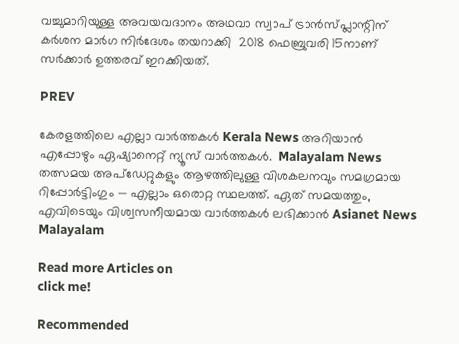വച്ചുമാറിയുള്ള അവയവദാനം അഥവാ സ്വാപ് ട്രാൻസ്പ്ലാന്റിന് കർശന മാർഗ നിർദേശം തയറാക്കി  2018 ഫെബ്രുവരി 15നാണ് സർക്കാർ ഉത്തരവ് ഇറക്കിയത്.

PREV

കേരളത്തിലെ എല്ലാ വാർത്തകൾ Kerala News അറിയാൻ  എപ്പോഴും ഏഷ്യാനെറ്റ് ന്യൂസ് വാർത്തകൾ.  Malayalam News   തത്സമയ അപ്‌ഡേറ്റുകളും ആഴത്തിലുള്ള വിശകലനവും സമഗ്രമായ റിപ്പോർട്ടിംഗും — എല്ലാം ഒരൊറ്റ സ്ഥലത്ത്. ഏത് സമയത്തും, എവിടെയും വിശ്വസനീയമായ വാർത്തകൾ ലഭിക്കാൻ Asianet News Malayalam

Read more Articles on
click me!

Recommended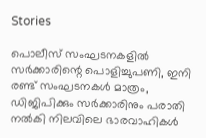Stories

പൊലീസ് സംഘടനകളിൽ സർക്കാരിന്റെ പൊളിച്ചുപണി, ഇനി രണ്ട് സംഘടനകൾ മാത്രം, ഡിജിപിക്കും സർക്കാരിനും പരാതി നൽകി നിലവിലെ ഭാരവാഹികൾ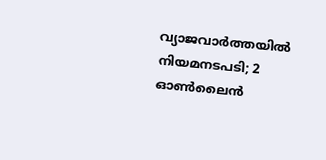വ്യാജവാർത്തയിൽ നിയമനടപടി; 2 ഓൺലൈൻ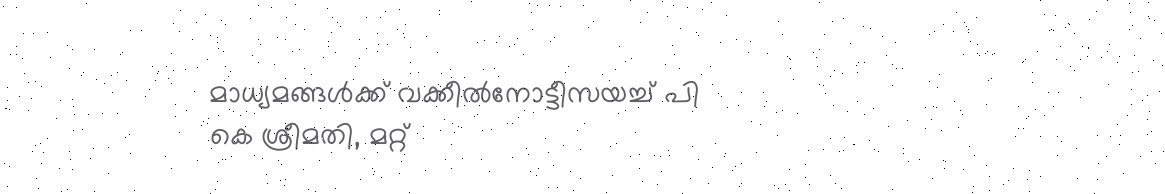മാധ്യമങ്ങൾക്ക് വക്കീൽനോട്ടീസയച്ച് പി കെ ശ്രീമതി, മറ്റ്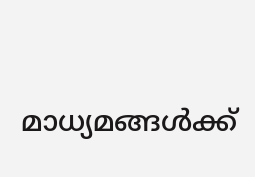മാധ്യമങ്ങൾക്ക്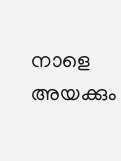നാളെ അയക്കും